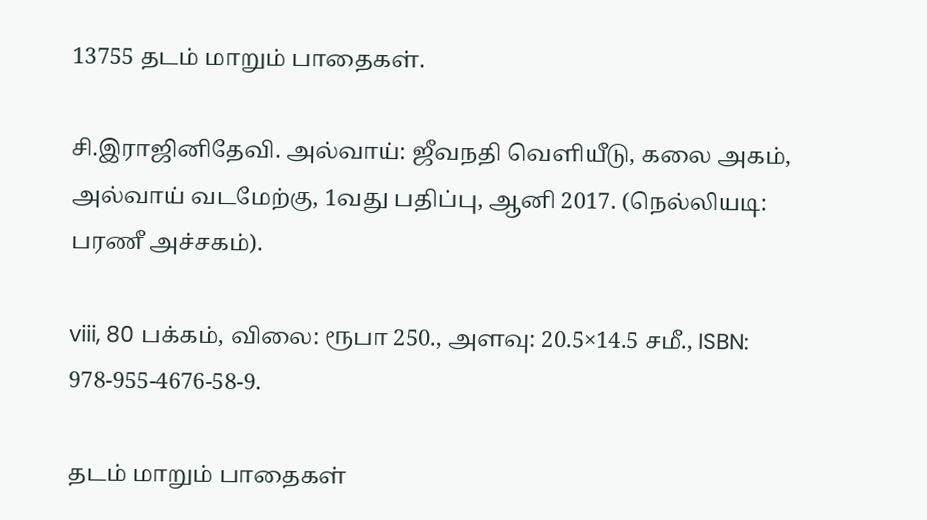13755 தடம் மாறும் பாதைகள்.

சி.இராஜினிதேவி. அல்வாய்: ஜீவநதி வெளியீடு, கலை அகம், அல்வாய் வடமேற்கு, 1வது பதிப்பு, ஆனி 2017. (நெல்லியடி: பரணீ அச்சகம்).

viii, 80 பக்கம், விலை: ரூபா 250., அளவு: 20.5×14.5 சமீ., ISBN: 978-955-4676-58-9.

தடம் மாறும் பாதைகள்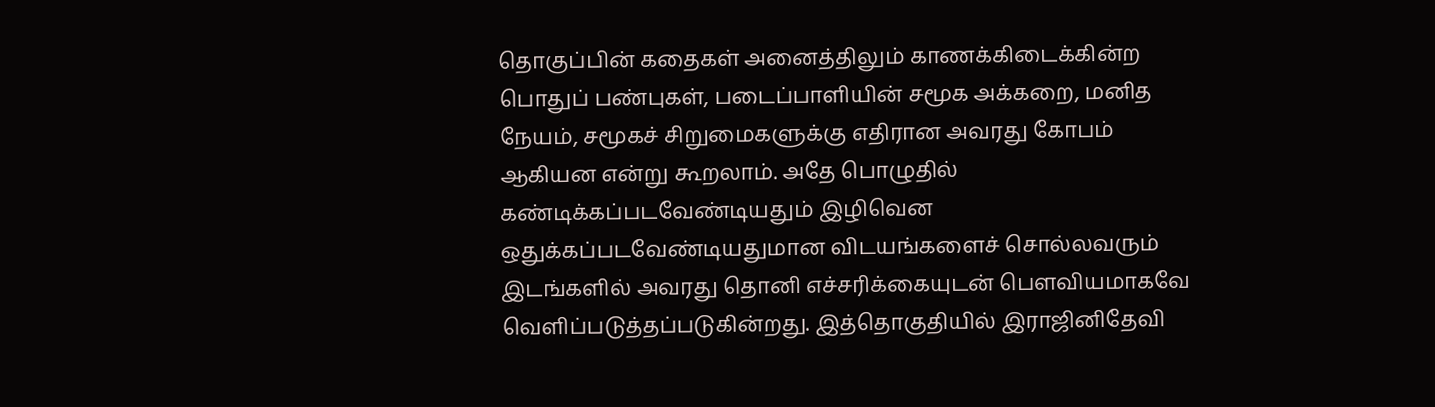தொகுப்பின் கதைகள் அனைத்திலும் காணக்கிடைக்கின்ற பொதுப் பண்புகள், படைப்பாளியின் சமூக அக்கறை, மனித நேயம், சமூகச் சிறுமைகளுக்கு எதிரான அவரது கோபம் ஆகியன என்று கூறலாம். அதே பொழுதில் கண்டிக்கப்படவேண்டியதும் இழிவென ஒதுக்கப்படவேண்டியதுமான விடயங்களைச் சொல்லவரும் இடங்களில் அவரது தொனி எச்சரிக்கையுடன் பௌவியமாகவே வெளிப்படுத்தப்படுகின்றது. இத்தொகுதியில் இராஜினிதேவி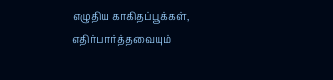எழுதிய காகிதப்பூக்கள், எதிர்பார்த்தவையும்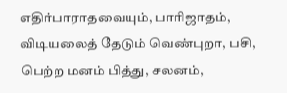எதிர்பாராதவையும், பாரிஜாதம், விடியலைத் தேடும் வெண்புறா, பசி, பெற்ற மனம் பித்து, சலனம்,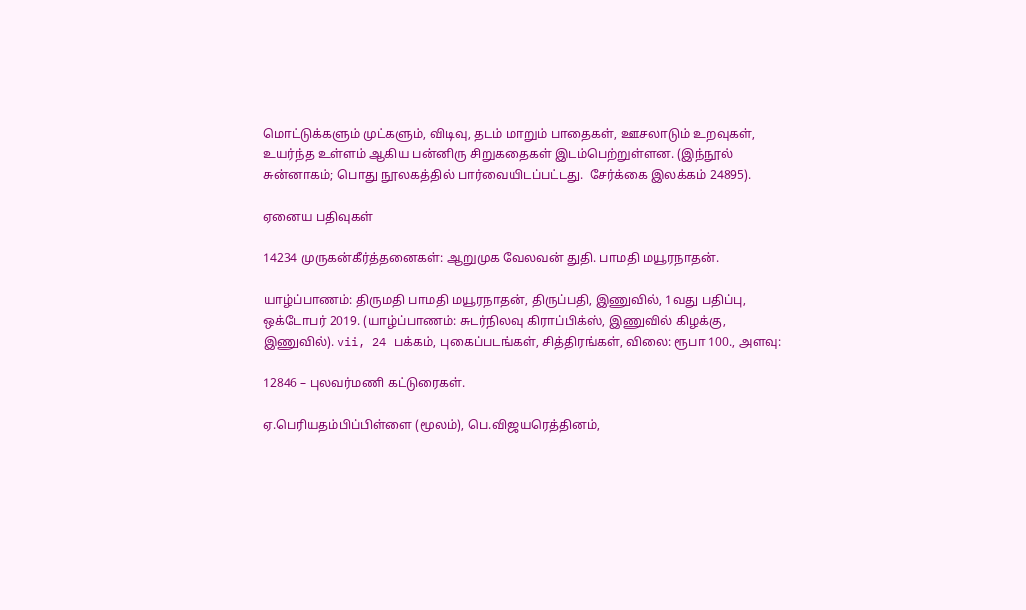மொட்டுக்களும் முட்களும், விடிவு, தடம் மாறும் பாதைகள், ஊசலாடும் உறவுகள், உயர்ந்த உள்ளம் ஆகிய பன்னிரு சிறுகதைகள் இடம்பெற்றுள்ளன. (இந்நூல் சுன்னாகம்; பொது நூலகத்தில் பார்வையிடப்பட்டது.  சேர்க்கை இலக்கம் 24895).

ஏனைய பதிவுகள்

14234 முருகன்கீர்த்தனைகள்: ஆறுமுக வேலவன் துதி. பாமதி மயூரநாதன்.

யாழ்ப்பாணம்: திருமதி பாமதி மயூரநாதன், திருப்பதி, இணுவில், 1வது பதிப்பு, ஒக்டோபர் 2019. (யாழ்ப்பாணம்: சுடர்நிலவு கிராப்பிக்ஸ், இணுவில் கிழக்கு, இணுவில்). vii, 24 பக்கம், புகைப்படங்கள், சித்திரங்கள், விலை: ரூபா 100., அளவு:

12846 – புலவர்மணி கட்டுரைகள்.

ஏ.பெரியதம்பிப்பிள்ளை (மூலம்), பெ.விஜயரெத்தினம்,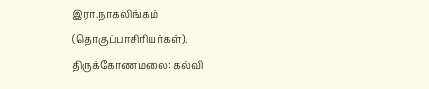இரா.நாகலிங்கம் (தொகுப்பாசிரியர்கள்). திருக்கோணமலை: கல்வி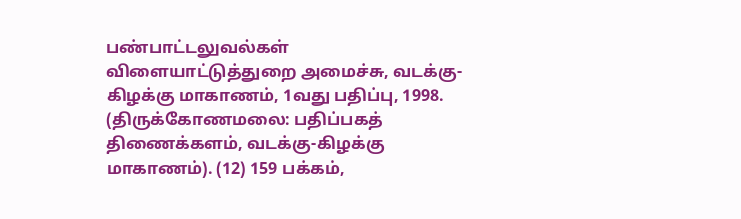பண்பாட்டலுவல்கள் விளையாட்டுத்துறை அமைச்சு, வடக்கு-கிழக்கு மாகாணம், 1வது பதிப்பு, 1998. (திருக்கோணமலை: பதிப்பகத் திணைக்களம், வடக்கு-கிழக்கு மாகாணம்). (12) 159 பக்கம்,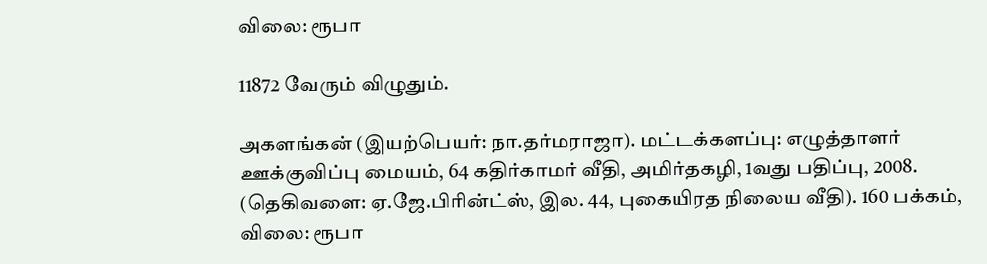விலை: ரூபா

11872 வேரும் விழுதும்.

அகளங்கன் (இயற்பெயர்: நா.தர்மராஜா). மட்டக்களப்பு: எழுத்தாளர் ஊக்குவிப்பு மையம், 64 கதிர்காமர் வீதி, அமிர்தகழி, 1வது பதிப்பு, 2008. (தெகிவளை: ஏ.ஜே.பிரின்ட்ஸ், இல. 44, புகையிரத நிலைய வீதி). 160 பக்கம், விலை: ரூபா